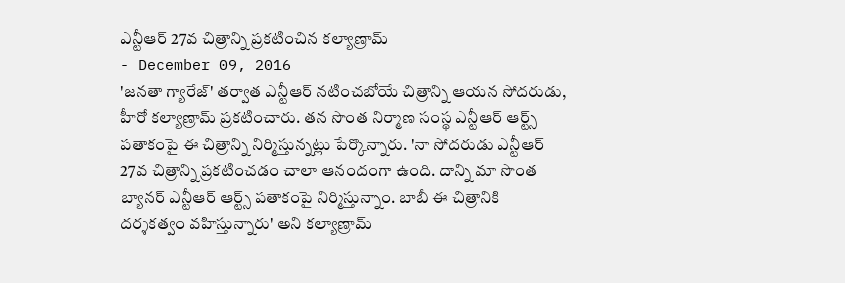ఎన్టీఆర్ 27వ చిత్రాన్ని ప్రకటించిన కల్యాణ్రామ్
- December 09, 2016
'జనతా గ్యారేజ్' తర్వాత ఎన్టీఆర్ నటించబోయే చిత్రాన్ని ఆయన సోదరుడు, హీరో కల్యాణ్రామ్ ప్రకటించారు. తన సొంత నిర్మాణ సంస్థ ఎన్టీఆర్ ఆర్ట్స్ పతాకంపై ఈ చిత్రాన్ని నిర్మిస్తున్నట్లు పేర్కొన్నారు. 'నా సోదరుడు ఎన్టీఆర్ 27వ చిత్రాన్ని ప్రకటించడం చాలా ఆనందంగా ఉంది. దాన్ని మా సొంత బ్యానర్ ఎన్టీఆర్ ఆర్ట్స్ పతాకంపై నిర్మిస్తున్నాం. బాబీ ఈ చిత్రానికి దర్శకత్వం వహిస్తున్నారు' అని కల్యాణ్రామ్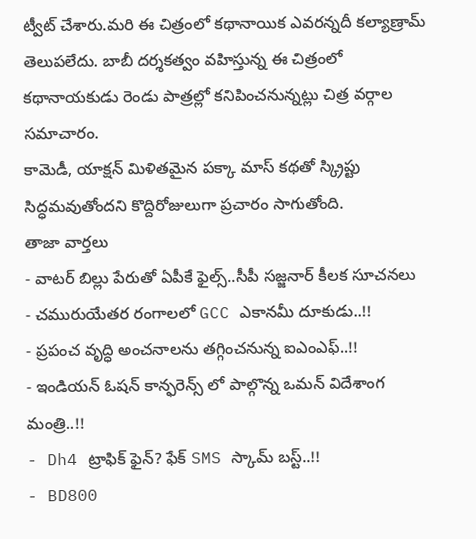ట్వీట్ చేశారు.మరి ఈ చిత్రంలో కథానాయిక ఎవరన్నదీ కల్యాణ్రామ్ తెలుపలేదు. బాబీ దర్శకత్వం వహిస్తున్న ఈ చిత్రంలో కథానాయకుడు రెండు పాత్రల్లో కనిపించనున్నట్లు చిత్ర వర్గాల సమాచారం.
కామెడీ, యాక్షన్ మిళితమైన పక్కా మాస్ కథతో స్క్రిప్టు సిద్ధమవుతోందని కొద్దిరోజులుగా ప్రచారం సాగుతోంది.
తాజా వార్తలు
- వాటర్ బిల్లు పేరుతో ఏపీకే ఫైల్స్..సీపీ సజ్జనార్ కీలక సూచనలు
- చమురుయేతర రంగాలలో GCC ఎకానమీ దూకుడు..!!
- ప్రపంచ వృద్ధి అంచనాలను తగ్గించనున్న ఐఎంఎఫ్..!!
- ఇండియన్ ఓషన్ కాన్ఫరెన్స్ లో పాల్గొన్న ఒమన్ విదేశాంగ మంత్రి..!!
- Dh4 ట్రాఫిక్ ఫైన్? ఫేక్ SMS స్కామ్ బస్ట్..!!
- BD800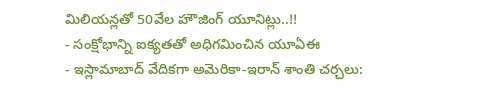మిలియన్లతో 50వేల హౌజింగ్ యూనిట్లు..!!
- సంక్షోభాన్ని ఐక్యతతో అధిగమించిన యూఏఈ
- ఇస్లామాబాద్ వేదికగా అమెరికా-ఇరాన్ శాంతి చర్చలు: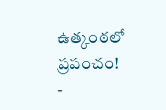ఉత్కంఠలో ప్రపంచం!
-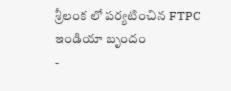శ్రీలంక లో పర్యటించిన FTPC ఇండియా బృందం
-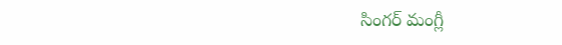సింగర్ మంగ్లీ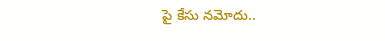పై కేసు నమోదు..